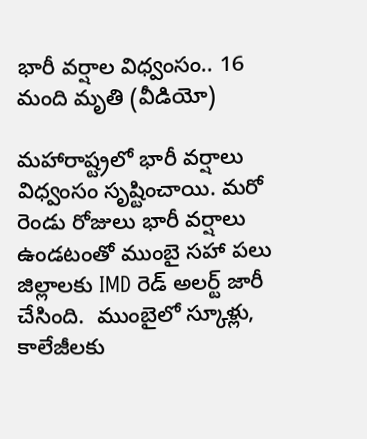భారీ వర్షాల విధ్వంసం.. 16 మంది మృతి (వీడియో)

మహారాష్ట్రలో భారీ వర్షాలు విధ్వంసం సృష్టించాయి. మరో రెండు రోజులు భారీ వర్షాలు ఉండటంతో ముంబై సహా పలు జిల్లాలకు IMD రెడ్ అలర్ట్‌ జారీ చేసింది.  ముంబైలో స్కూళ్లు, కాలేజీలకు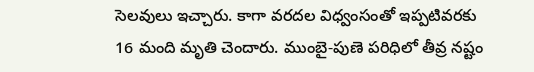సెలవులు ఇచ్చారు. కాగా వరదల విధ్వంసంతో ఇప్పటివరకు 16 మంది మృతి చెందారు. ముంబై-పుణె పరిధిలో తీవ్ర నష్టం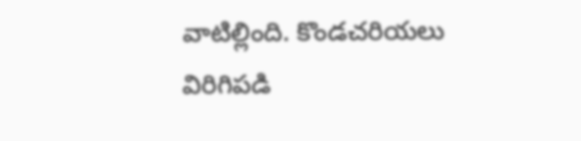వాటిల్లింది. కొండచరియలు విరిగిపడి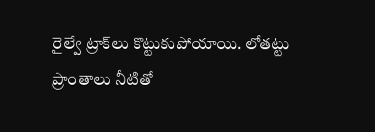రైల్వే ట్రాక్‌లు కొట్టుకుపోయాయి. లోతట్టు ప్రాంతాలు నీటితో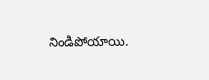నిండిపోయాయి.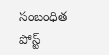సంబంధిత పోస్ట్